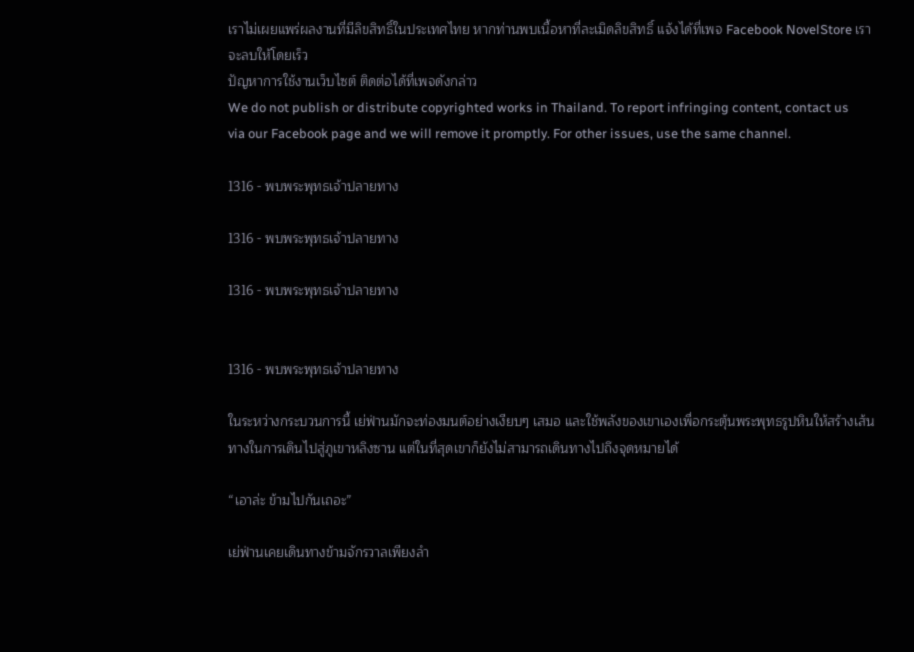เราไม่เผยแพร่ผลงานที่มีลิขสิทธิ์ในประเทศไทย หากท่านพบเนื้อหาที่ละเมิดลิขสิทธิ์ แจ้งได้ที่เพจ Facebook NovelStore เราจะลบให้โดยเร็ว
ปัญหาการใช้งานเว็บไซต์ ติดต่อได้ที่เพจดังกล่าว
We do not publish or distribute copyrighted works in Thailand. To report infringing content, contact us via our Facebook page and we will remove it promptly. For other issues, use the same channel.

1316 - พบพระพุทธเจ้าปลายทาง

1316 - พบพระพุทธเจ้าปลายทาง

1316 - พบพระพุทธเจ้าปลายทาง


1316 - พบพระพุทธเจ้าปลายทาง

ในระหว่างกระบวนการนี้ เย่ฟ่านมักจะท่องมนต์อย่างเงียบๆ เสมอ และใช้พลังของเขาเองเพื่อกระตุ้นพระพุทธรูปหินให้สร้างเส้นทางในการเดินไปสู่ภูเขาหลิงซาน แต่ในที่สุดเขาก็ยังไม่สามารถเดินทางไปถึงจุดหมายได้

“เอาล่ะ ข้ามไปกันเถอะ”

เย่ฟ่านเคยเดินทางข้ามจักรวาลเพียงลำ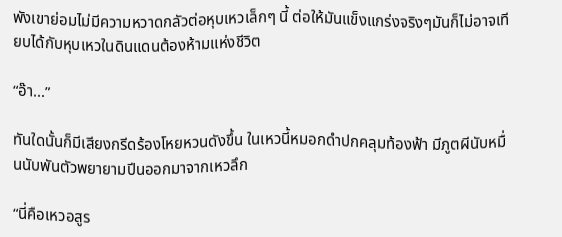พังเขาย่อมไม่มีความหวาดกลัวต่อหุบเหวเล็กๆ นี้ ต่อให้มันแข็งแกร่งจริงๆมันก็ไม่อาจเทียบได้กับหุบเหวในดินแดนต้องห้ามแห่งชีวิต

“อ๊า...”

ทันใดนั้นก็มีเสียงกรีดร้องโหยหวนดังขึ้น ในเหวนี้หมอกดำปกคลุมท้องฟ้า มีภูตผีนับหมื่นนับพันตัวพยายามปีนออกมาจากเหวลึก

“นี่คือเหวอสูร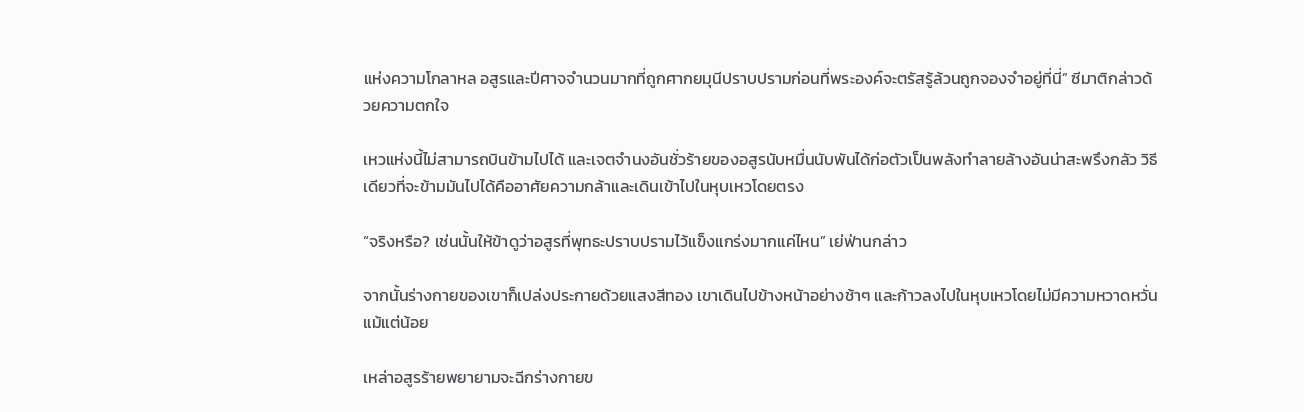แห่งความโกลาหล อสูรและปีศาจจำนวนมากที่ถูกศากยมุนีปราบปรามก่อนที่พระองค์จะตรัสรู้ล้วนถูกจองจำอยู่ที่นี่” ซีมาติกล่าวด้วยความตกใจ

เหวแห่งนี้ไม่สามารถบินข้ามไปได้ และเจตจำนงอันชั่วร้ายของอสูรนับหมื่นนับพันได้ก่อตัวเป็นพลังทำลายล้างอันน่าสะพรึงกลัว วิธีเดียวที่จะข้ามมันไปได้คืออาศัยความกล้าและเดินเข้าไปในหุบเหวโดยตรง

“จริงหรือ? เช่นนั้นให้ข้าดูว่าอสูรที่พุทธะปราบปรามไว้แข็งแกร่งมากแค่ไหน” เย่ฟ่านกล่าว

จากนั้นร่างกายของเขาก็เปล่งประกายด้วยแสงสีทอง เขาเดินไปข้างหน้าอย่างช้าๆ และก้าวลงไปในหุบเหวโดยไม่มีความหวาดหวั่นแม้แต่น้อย

เหล่าอสูรร้ายพยายามจะฉีกร่างกายข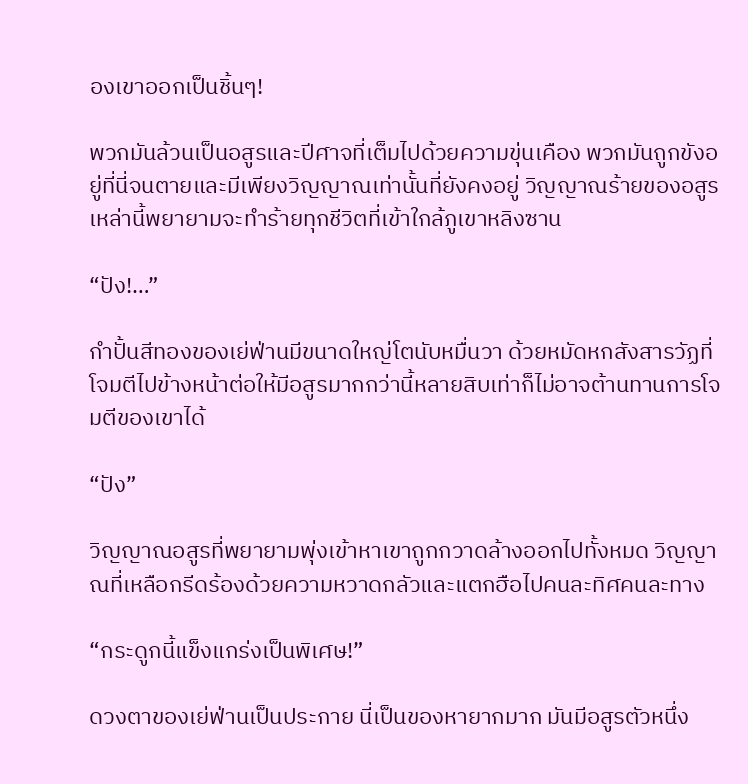องเขาออกเป็นชิ้นๆ!

พวกมันล้วนเป็นอสูรและปีศาจที่เต็มไปด้วยความขุ่นเคือง พวกมันถูกขังอยู่ที่นี่จนตายและมีเพียงวิญญาณเท่านั้นที่ยังคงอยู่ วิญญาณร้ายของอสูรเหล่านี้พยายามจะทำร้ายทุกชีวิตที่เข้าใกล้ภูเขาหลิงซาน

“ปัง!…”

กำปั้นสีทองของเย่ฟ่านมีขนาดใหญ่โตนับหมื่นวา ด้วยหมัดหกสังสารวัฏที่โจมตีไปข้างหน้าต่อให้มีอสูรมากกว่านี้หลายสิบเท่าก็ไม่อาจต้านทานการโจมตีของเขาได้

“ปัง”

วิญญาณอสูรที่พยายามพุ่งเข้าหาเขาถูกกวาดล้างออกไปทั้งหมด วิญญาณที่เหลือกรีดร้องด้วยความหวาดกลัวและแตกฮือไปคนละทิศคนละทาง

“กระดูกนี้แข็งแกร่งเป็นพิเศษ!”

ดวงตาของเย่ฟ่านเป็นประกาย นี่เป็นของหายากมาก มันมีอสูรตัวหนึ่ง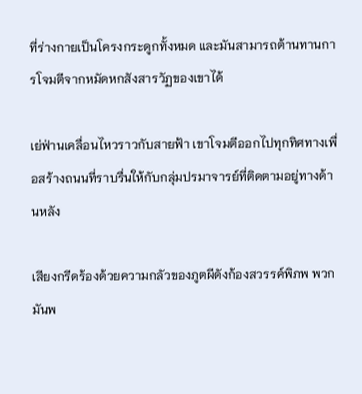ที่ร่างกายเป็นโครงกระดูกทั้งหมด และมันสามารถต้านทานการโจมตีจากหมัดหกสังสารวัฏของเขาได้

เย่ฟ่านเคลื่อนไหวราวกับสายฟ้า เขาโจมตีออกไปทุกทิศทางเพื่อสร้างถนนที่ราบรื่นให้กับกลุ่มปรมาจารย์ที่ติดตามอยู่ทางด้านหลัง

เสียงกรีดร้องด้วยความกลัวของภูตผีดังก้องสวรรค์พิภพ พวกมันพ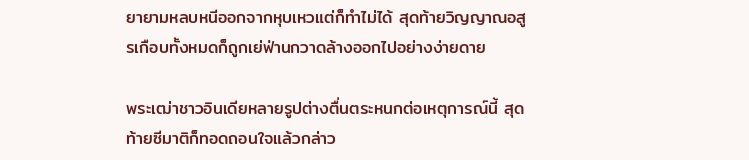ยายามหลบหนีออกจากหุบเหวแต่ก็ทำไม่ได้ สุดท้ายวิญญาณอสูรเกือบทั้งหมดก็ถูกเย่ฟ่านกวาดล้างออกไปอย่างง่ายดาย

พระเฒ่าชาวอินเดียหลายรูปต่างตื่นตระหนกต่อเหตุการณ์นี้ สุดท้ายซีมาติก็ทอดถอนใจแล้วกล่าว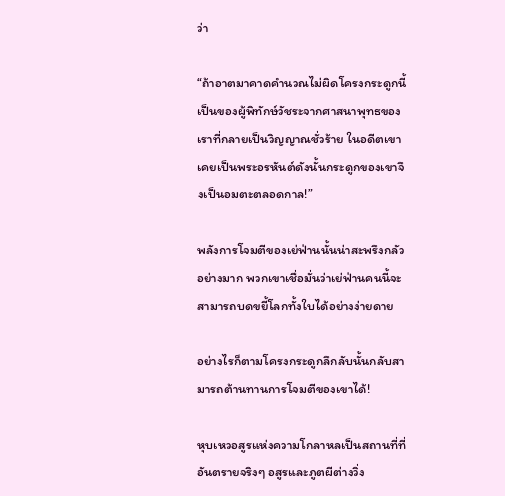ว่า

“ถ้าอาตมาคาดคำนวณไม่ผิดโครงกระดูกนี้เป็นของผู้พิทักษ์วัชระจากศาสนาพุทธของเราที่กลายเป็นวิญญาณชั่วร้าย ในอดีตเขาเคยเป็นพระอรหันต์ดังนั้นกระดูกของเขาจึงเป็นอมตะตลอดกาล!”

พลังการโจมตีของเย่ฟ่านนั้นน่าสะพรึงกลัวอย่างมาก พวกเขาเชื่อมั่นว่าเย่ฟ่านคนนี้จะสามารถบดขยี้โลกทั้งใบได้อย่างง่ายดาย

อย่างไรก็ตามโครงกระดูกลึกลับนั้นกลับสามารถต้านทานการโจมตีของเขาได้!

หุบเหวอสูรแห่งความโกลาหลเป็นสถานที่ที่อันตรายจริงๆ อสูรและภูตผีต่างวิ่ง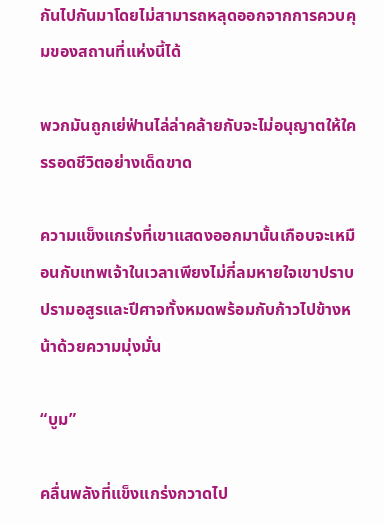กันไปกันมาโดยไม่สามารถหลุดออกจากการควบคุมของสถานที่แห่งนี้ได้

พวกมันถูกเย่ฟ่านไล่ล่าคล้ายกับจะไม่อนุญาตให้ใครรอดชีวิตอย่างเด็ดขาด

ความแข็งแกร่งที่เขาแสดงออกมานั้นเกือบจะเหมือนกับเทพเจ้าในเวลาเพียงไม่กี่ลมหายใจเขาปราบปรามอสูรและปีศาจทั้งหมดพร้อมกับก้าวไปข้างหน้าด้วยความมุ่งมั่น

“บูม”

คลื่นพลังที่แข็งแกร่งกวาดไป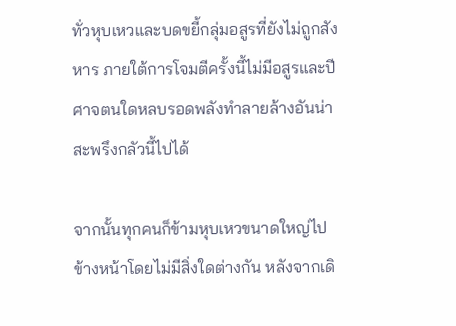ทั่วหุบเหวและบดขยี้กลุ่มอสูรที่ยังไม่ถูกสังหาร ภายใต้การโจมตีครั้งนี้ไม่มีอสูรและปีศาจตนใดหลบรอดพลังทำลายล้างอันน่าสะพรึงกลัวนี้ไปได้

จากนั้นทุกคนก็ข้ามหุบเหวขนาดใหญ่ไปข้างหน้าโดยไม่มีสิ่งใดต่างกัน หลังจากเดิ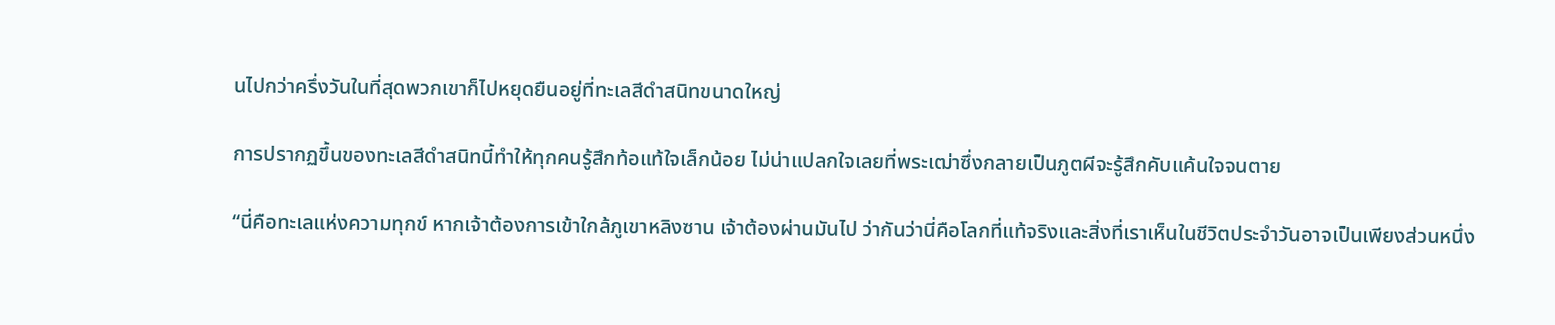นไปกว่าครึ่งวันในที่สุดพวกเขาก็ไปหยุดยืนอยู่ที่ทะเลสีดำสนิทขนาดใหญ่

การปรากฏขึ้นของทะเลสีดำสนิทนี้ทำให้ทุกคนรู้สึกท้อแท้ใจเล็กน้อย ไม่น่าแปลกใจเลยที่พระเฒ่าซึ่งกลายเป็นภูตผีจะรู้สึกคับแค้นใจจนตาย

“นี่คือทะเลแห่งความทุกข์ หากเจ้าต้องการเข้าใกล้ภูเขาหลิงซาน เจ้าต้องผ่านมันไป ว่ากันว่านี่คือโลกที่แท้จริงและสิ่งที่เราเห็นในชีวิตประจำวันอาจเป็นเพียงส่วนหนึ่ง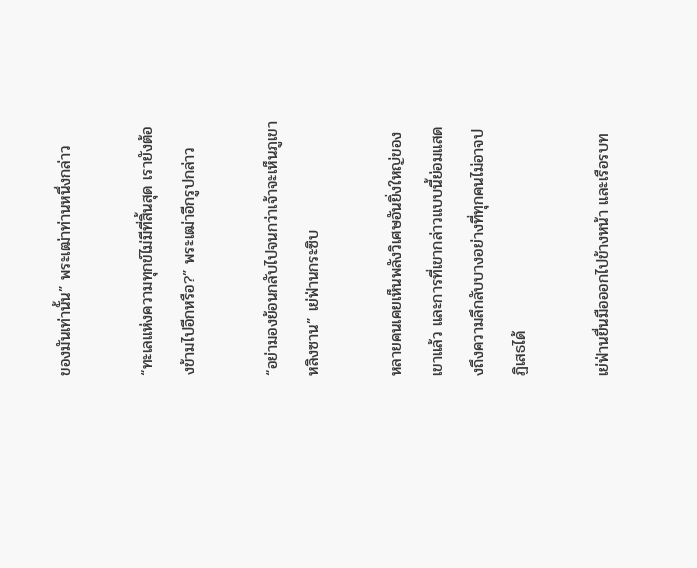ของมันเท่านั้น” พระเฒ่าท่านหนึ่งกล่าว

“ทะเลแห่งความทุกข์ไม่มีที่สิ้นสุด เรายังต้องข้ามไปอีกหรือ?” พระเฒ่าอีกรูปกล่าว

“อย่ามองย้อนกลับไปจนกว่าเจ้าจะเห็นภูเขาหลิงซาน” เย่ฟ่านกระซิบ

หลายคนเคยเห็นพลังวิเศษอันยิ่งใหญ่ของเขาแล้ว และการที่เขากล่าวแบบนี้ย่อมแสดงถึงความลึกลับบางอย่างที่ทุกคนไม่อาจปฏิเสธได้

เย่ฟ่านยื่นมือออกไปข้างหน้า และเรือรบท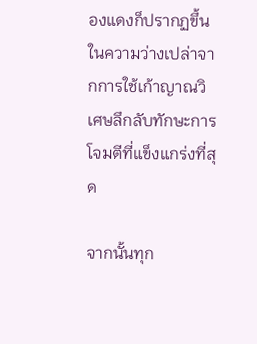องแดงก็ปรากฏขึ้นในความว่างเปล่าจากการใช้เก้าญาณวิเศษลึกลับทักษะการโจมตีที่แข็งแกร่งที่สุด

จากนั้นทุก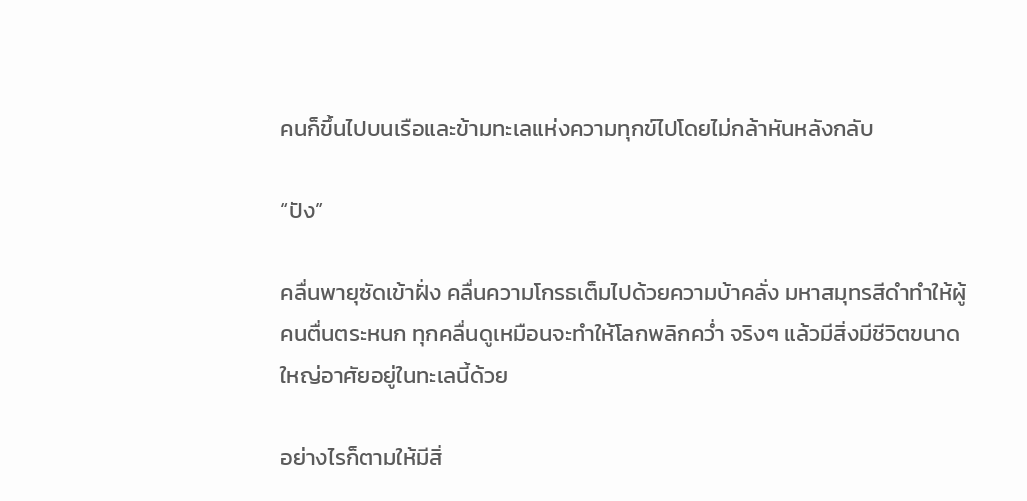คนก็ขึ้นไปบนเรือและข้ามทะเลแห่งความทุกข์ไปโดยไม่กล้าหันหลังกลับ

“ปัง”

คลื่นพายุซัดเข้าฝั่ง คลื่นความโกรธเต็มไปด้วยความบ้าคลั่ง มหาสมุทรสีดำทำให้ผู้คนตื่นตระหนก ทุกคลื่นดูเหมือนจะทำให้โลกพลิกคว่ำ จริงๆ แล้วมีสิ่งมีชีวิตขนาดใหญ่อาศัยอยู่ในทะเลนี้ด้วย

อย่างไรก็ตามให้มีสิ่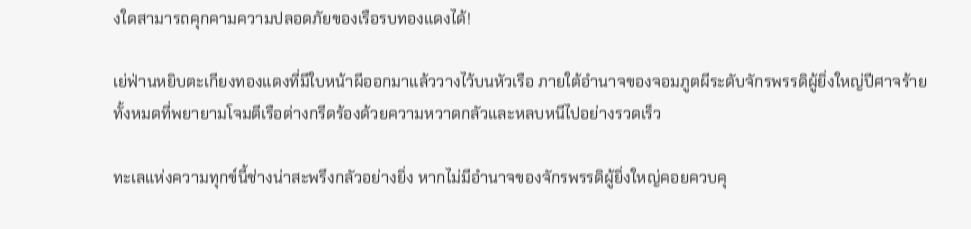งใดสามารถคุกคามความปลอดภัยของเรือรบทองแดงได้!

เย่ฟ่านหยิบตะเกียงทองแดงที่มีใบหน้าผีออกมาแล้ววางไว้บนหัวเรือ ภายใต้อำนาจของจอมภูตผีระดับจักรพรรดิผู้ยิ่งใหญ่ปีศาจร้ายทั้งหมดที่พยายามโจมตีเรือต่างกรีดร้องด้วยความหวาดกลัวและหลบหนีไปอย่างรวดเร็ว

ทะเลแห่งความทุกข์นี้ช่างน่าสะพรึงกลัวอย่างยิ่ง หากไม่มีอำนาจของจักรพรรดิผู้ยิ่งใหญ่คอยควบคุ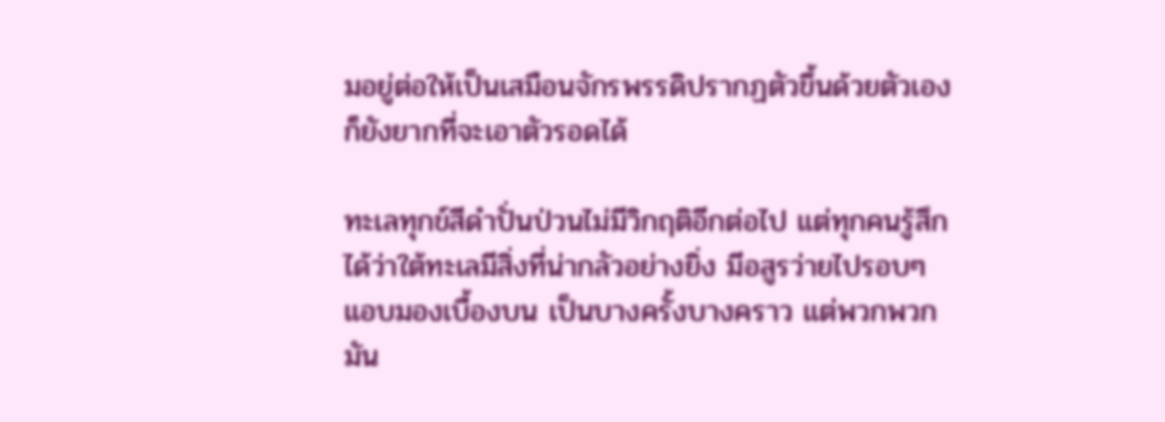มอยู่ต่อให้เป็นเสมือนจักรพรรดิปรากฏตัวขึ้นด้วยตัวเองก็ยังยากที่จะเอาตัวรอดได้

ทะเลทุกข์สีดำปั่นป่วนไม่มีวิกฤติอีกต่อไป แต่ทุกคนรู้สึกได้ว่าใต้ทะเลมีสิ่งที่น่ากลัวอย่างยิ่ง มีอสูรว่ายไปรอบๆ แอบมองเบื้องบน เป็นบางครั้งบางคราว แต่พวกพวกมัน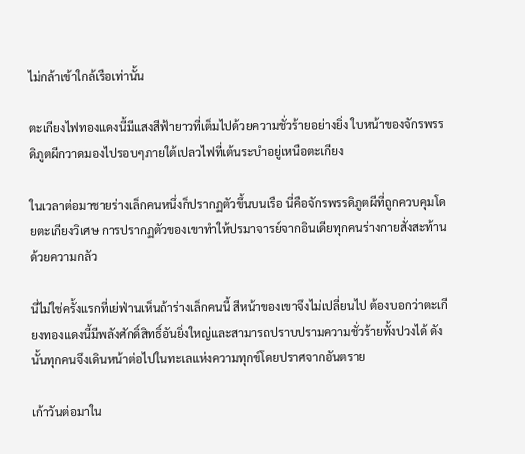ไม่กล้าเข้าใกล้เรือเท่านั้น

ตะเกียงไฟทองแดงนี้มีแสงสีฟ้ายาวที่เต็มไปด้วยความชั่วร้ายอย่างยิ่ง ใบหน้าของจักรพรรดิภูตผีกวาดมองไปรอบๆภายใต้เปลวไฟที่เต้นระบำอยู่เหนือตะเกียง

ในเวลาต่อมาชายร่างเล็กคนหนึ่งก็ปรากฏตัวขึ้นบนเรือ นี่คือจักรพรรดิภูตผีที่ถูกควบคุมโดยตะเกียงวิเศษ การปรากฏตัวของเขาทำให้ปรมาจารย์จากอินเดียทุกคนร่างกายสั่งสะท้านด้วยความกลัว

นี่ไม่ใช่ครั้งแรกที่เย่ฟ่านเห็นถ้าร่างเล็กคนนี้ สีหน้าของเขาจึงไม่เปลี่ยนไป ต้องบอกว่าตะเกียงทองแดงนี้มีพลังศักดิ์สิทธิ์อันยิ่งใหญ่และสามารถปราบปรามความชั่วร้ายทั้งปวงได้ ดังนั้นทุกคนจึงเดินหน้าต่อไปในทะเลแห่งความทุกข์โดยปราศจากอันตราย

เก้าวันต่อมาใน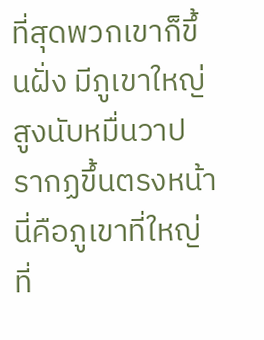ที่สุดพวกเขาก็ขึ้นฝั่ง มีภูเขาใหญ่สูงนับหมื่นวาปรากฏขึ้นตรงหน้า นี่คือภูเขาที่ใหญ่ที่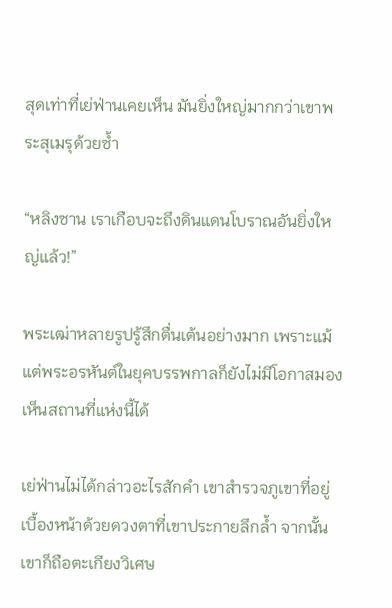สุดเท่าที่เย่ฟ่านเคยเห็น มันยิ่งใหญ่มากกว่าเขาพระสุเมรุด้วยซ้ำ

“หลิงซาน เราเกือบจะถึงดินแดนโบราณอันยิ่งใหญ่แล้ว!”

พระเฒ่าหลายรูปรู้สึกตื่นเต้นอย่างมาก เพราะแม้แต่พระอรหันต์ในยุคบรรพกาลก็ยังไม่มีโอกาสมองเห็นสถานที่แห่งนี้ได้

เย่ฟ่านไม่ได้กล่าวอะไรสักคำ เขาสำรวจภูเขาที่อยู่เบื้องหน้าด้วยดวงตาที่เขาประกายลึกล้ำ จากนั้นเขาก็ถือตะเกียงวิเศษ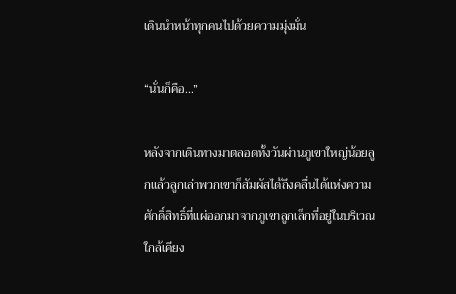เดินนำหน้าทุกคนไปด้วยความมุ่งมั่น

“นั่นก็คือ…”

หลังจากเดินทางมาตลอดทั้งวันผ่านภูเขาใหญ่น้อยลูกแล้วลูกเล่าพวกเขาก็สัมผัสได้ถึงคลื่นได้แห่งความศักดิ์สิทธิ์ที่แผ่ออกมาจากภูเขาลูกเล็กที่อยู่ในบริเวณใกล้เคียง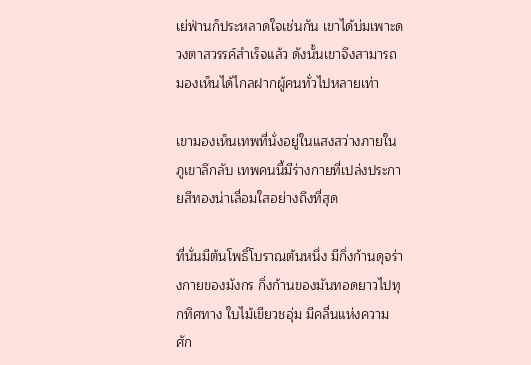เย่ฟ่านก็ประหลาดใจเช่นกัน เขาได้บ่มเพาะดวงตาสวรรค์สำเร็จแล้ว ดังนั้นเขาจึงสามารถมองเห็นได้ไกลฝากผู้คนทั่วไปหลายเท่า

เขามองเห็นเทพที่นั่งอยู่ในแสงสว่างภายในภูเขาลึกลับ เทพคนนี้มีร่างกายที่เปล่งประกายสีทองน่าเลื่อมใสอย่างถึงที่สุด

ที่นั่นมีต้นโพธิ์โบราณต้นหนึ่ง มีกิ่งก้านดุจร่างกายของมังกร กิ่งก้านของมันทอดยาวไปทุกทิศทาง ใบไม้เขียวชอุ่ม มีคลื่นแห่งความศัก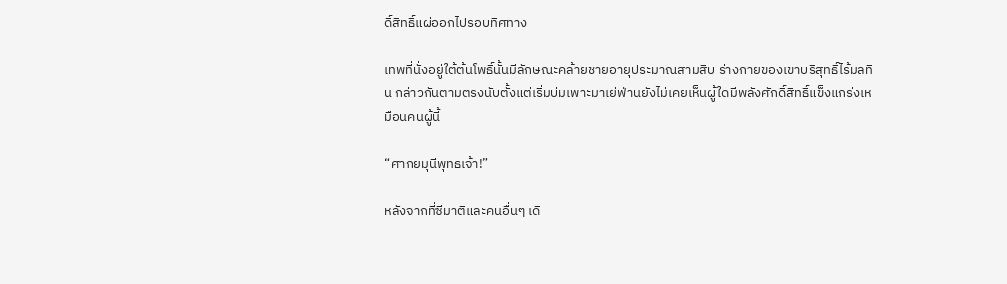ดิ์สิทธิ์แผ่ออกไปรอบทิศทาง

เทพที่นั่งอยู่ใต้ต้นโพธิ์นั้นมีลักษณะคล้ายชายอายุประมาณสามสิบ ร่างกายของเขาบริสุทธิ์ไร้มลทิน กล่าวกันตามตรงนับตั้งแต่เริ่มบ่มเพาะมาเย่ฟ่านยังไม่เคยเห็นผู้ใดมีพลังศักดิ์สิทธิ์แข็งแกร่งเหมือนคนผู้นี้

“ศากยมุนีพุทธเจ้า!”

หลังจากที่ซีมาติและคนอื่นๆ เดิ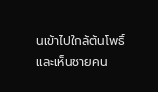นเข้าไปใกล้ต้นโพธิ์และเห็นชายคน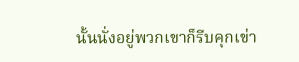นั้นนั่งอยู่พวกเขาก็รีบคุกเข่า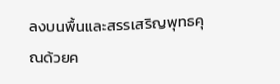ลงบนพื้นและสรรเสริญพุทธคุณด้วยค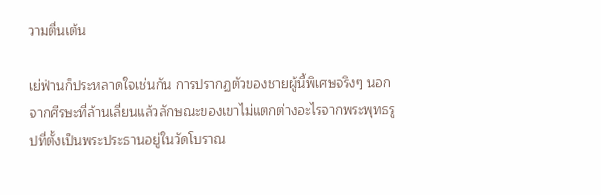วามตื่นเต้น

เย่ฟ่านก็ประหลาดใจเช่นกัน การปรากฏตัวของชายผู้นี้พิเศษจริงๆ นอกจากศีรษะที่ล้านเลี่ยนแล้วลักษณะของเขาไม่แตกต่างอะไรจากพระพุทธรูปที่ตั้งเป็นพระประธานอยู่ในวัดโบราณ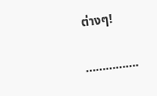ต่างๆ!

…………….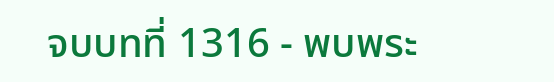จบบทที่ 1316 - พบพระ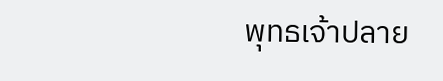พุทธเจ้าปลาย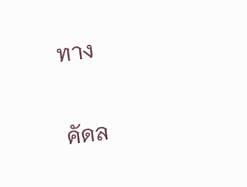ทาง

คัดล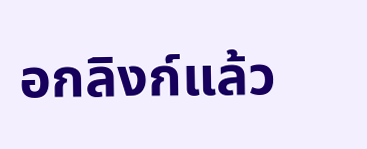อกลิงก์แล้ว